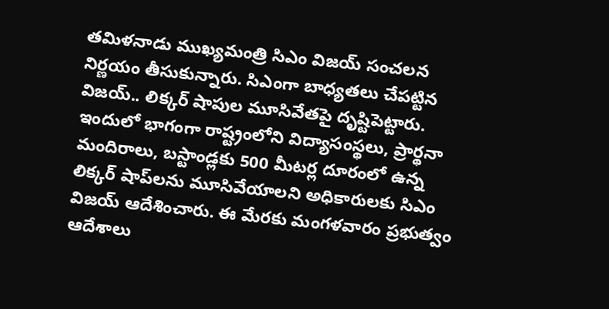తమిళనాడు ముఖ్యమంత్రి సిఎం విజయ్ సంచలన నిర్ణయం తీసుకున్నారు. సిఎంగా బాధ్యతలు చేపట్టిన విజయ్.. లిక్కర్ షాపుల మూసివేతపై దృష్టిపెట్టారు. ఇందులో భాగంగా రాష్ట్రంలోని విద్యాసంస్థలు, ప్రార్థనా మందిరాలు, బస్టాండ్లకు 500 మీటర్ల దూరంలో ఉన్న లిక్కర్‌ షాప్‌లను మూసివేయాలని అధికారులకు సిఎం విజయ్ ఆదేశించారు. ఈ మేరకు మంగళవారం ప్రభుత్వం ఆదేశాలు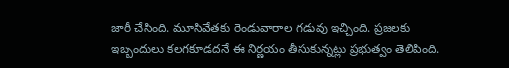జారీ చేసింది. మూసివేతకు రెండువారాల గడువు ఇచ్చింది. ప్రజలకు ఇబ్బందులు కలగకూడదనే ఈ నిర్ణయం తీసుకున్నట్లు ప్రభుత్వం తెలిపింది.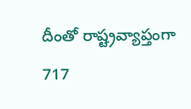దీంతో రాష్ట్రవ్యాప్తంగా 717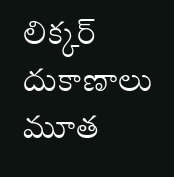లిక్కర్‌ దుకాణాలు మూత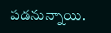పడనున్నాయి.